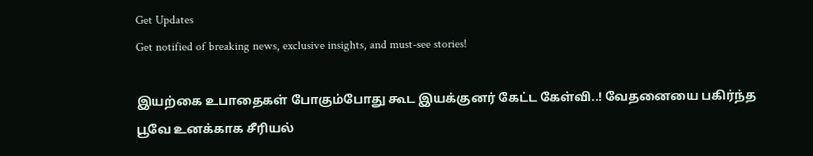Get Updates
Get notified of breaking news, exclusive insights, and must-see stories!

இயற்கை உபாதைகள் போகும்போது கூட இயக்குனர் கேட்ட கேள்வி..! வேதனையை பகிர்ந்த பூவே உனக்காக சீரியல்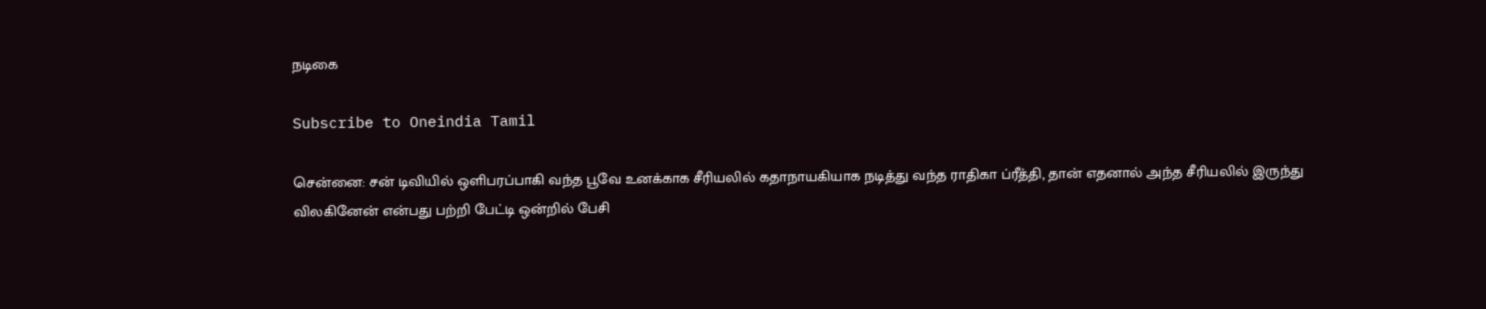நடிகை

Subscribe to Oneindia Tamil

சென்னை: சன் டிவியில் ஒளிபரப்பாகி வந்த பூவே உனக்காக சீரியலில் கதாநாயகியாக நடித்து வந்த ராதிகா ப்ரீத்தி, தான் எதனால் அந்த சீரியலில் இருந்து விலகினேன் என்பது பற்றி பேட்டி ஒன்றில் பேசி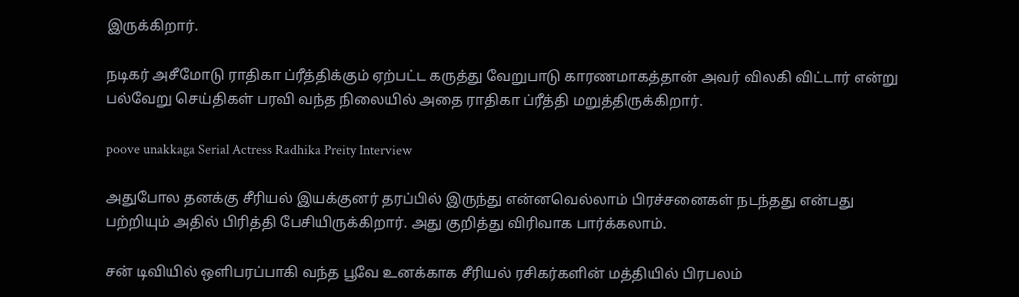இருக்கிறார்.

நடிகர் அசீமோடு ராதிகா ப்ரீத்திக்கும் ஏற்பட்ட கருத்து வேறுபாடு காரணமாகத்தான் அவர் விலகி விட்டார் என்று பல்வேறு செய்திகள் பரவி வந்த நிலையில் அதை ராதிகா ப்ரீத்தி மறுத்திருக்கிறார்.

poove unakkaga Serial Actress Radhika Preity Interview

அதுபோல தனக்கு சீரியல் இயக்குனர் தரப்பில் இருந்து என்னவெல்லாம் பிரச்சனைகள் நடந்தது என்பது பற்றியும் அதில் பிரித்தி பேசியிருக்கிறார். அது குறித்து விரிவாக பார்க்கலாம்.

சன் டிவியில் ஒளிபரப்பாகி வந்த பூவே உனக்காக சீரியல் ரசிகர்களின் மத்தியில் பிரபலம்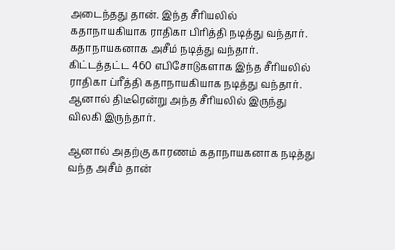அடைந்தது தான். இந்த சீரியலில் கதாநாயகியாக ராதிகா பிரித்தி நடித்து வந்தார். கதாநாயகனாக அசீம் நடித்து வந்தார். கிட்டத்தட்ட 460 எபிசோடுகளாக இந்த சீரியலில் ராதிகா ப்ரீத்தி கதாநாயகியாக நடித்து வந்தார். ஆனால் திடீரென்று அந்த சீரியலில் இருந்து விலகி இருந்தார்.

ஆனால் அதற்கு காரணம் கதாநாயகனாக நடித்து வந்த அசீம் தான்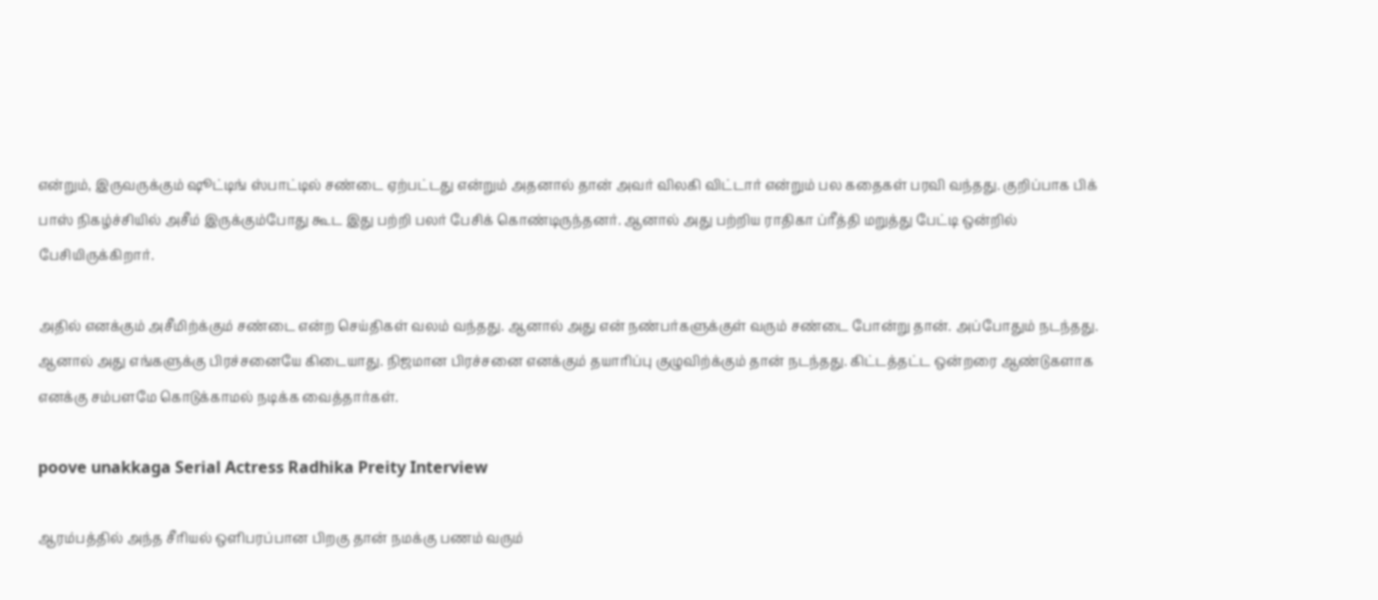என்றும், இருவருக்கும் ஷூட்டிங் ஸ்பாட்டில் சண்டை ஏற்பட்டது என்றும் அதனால் தான் அவர் விலகி விட்டார் என்றும் பல கதைகள் பரவி வந்தது. குறிப்பாக பிக் பாஸ் நிகழ்ச்சியில் அசீம் இருக்கும்போது கூட இது பற்றி பலர் பேசிக் கொண்டிருந்தனர். ஆனால் அது பற்றிய ராதிகா ப்ரீத்தி மறுத்து பேட்டி ஒன்றில் பேசியிருக்கிறார்.

அதில் எனக்கும் அசீமிற்க்கும் சண்டை என்ற செய்திகள் வலம் வந்தது. ஆனால் அது என் நண்பர்களுக்குள் வரும் சண்டை போன்று தான். அப்போதும் நடந்தது. ஆனால் அது எங்களுக்கு பிரச்சனையே கிடையாது. நிஜமான பிரச்சனை எனக்கும் தயாரிப்பு குழுவிற்க்கும் தான் நடந்தது. கிட்டத்தட்ட ஒன்றரை ஆண்டுகளாக எனக்கு சம்பளமே கொடுக்காமல் நடிக்க வைத்தார்கள்.

poove unakkaga Serial Actress Radhika Preity Interview

ஆரம்பத்தில் அந்த சீரியல் ஒளிபரப்பான பிறகு தான் நமக்கு பணம் வரும்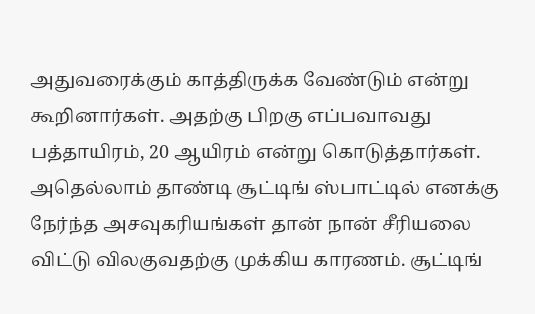அதுவரைக்கும் காத்திருக்க வேண்டும் என்று கூறினார்கள். அதற்கு பிறகு எப்பவாவது பத்தாயிரம், 20 ஆயிரம் என்று கொடுத்தார்கள். அதெல்லாம் தாண்டி சூட்டிங் ஸ்பாட்டில் எனக்கு நேர்ந்த அசவுகரியங்கள் தான் நான் சீரியலை விட்டு விலகுவதற்கு முக்கிய காரணம். சூட்டிங்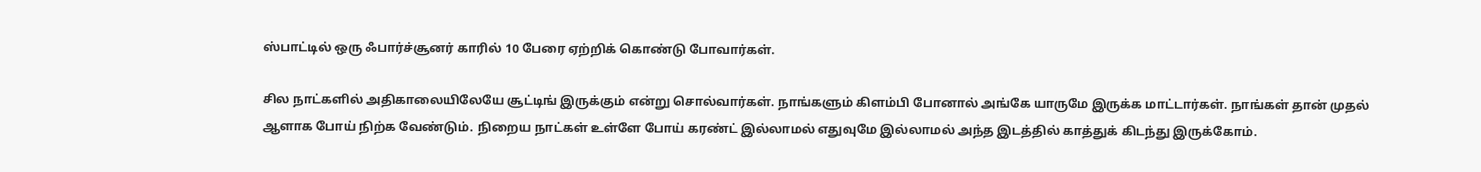ஸ்பாட்டில் ஒரு ஃபார்ச்சூனர் காரில் 10 பேரை ஏற்றிக் கொண்டு போவார்கள்.

சில நாட்களில் அதிகாலையிலேயே சூட்டிங் இருக்கும் என்று சொல்வார்கள். நாங்களும் கிளம்பி போனால் அங்கே யாருமே இருக்க மாட்டார்கள். நாங்கள் தான் முதல் ஆளாக போய் நிற்க வேண்டும். நிறைய நாட்கள் உள்ளே போய் கரண்ட் இல்லாமல் எதுவுமே இல்லாமல் அந்த இடத்தில் காத்துக் கிடந்து இருக்கோம்.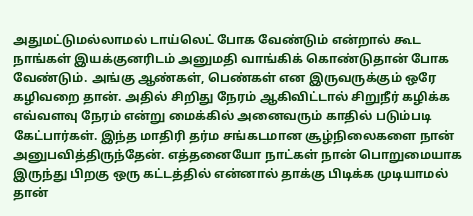அதுமட்டுமல்லாமல் டாய்லெட் போக வேண்டும் என்றால் கூட நாங்கள் இயக்குனரிடம் அனுமதி வாங்கிக் கொண்டுதான் போக வேண்டும். அங்கு ஆண்கள், பெண்கள் என இருவருக்கும் ஒரே கழிவறை தான். அதில் சிறிது நேரம் ஆகிவிட்டால் சிறுநீர் கழிக்க எவ்வளவு நேரம் என்று மைக்கில் அனைவரும் காதில் படும்படி கேட்பார்கள். இந்த மாதிரி தர்ம சங்கடமான சூழ்நிலைகளை நான் அனுபவித்திருந்தேன். எத்தனையோ நாட்கள் நான் பொறுமையாக இருந்து பிறகு ஒரு கட்டத்தில் என்னால் தாக்கு பிடிக்க முடியாமல் தான்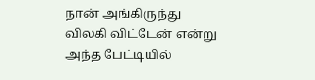நான் அங்கிருந்து விலகி விட்டேன் என்று அந்த பேட்டியில்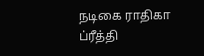நடிகை ராதிகா ப்ரீத்தி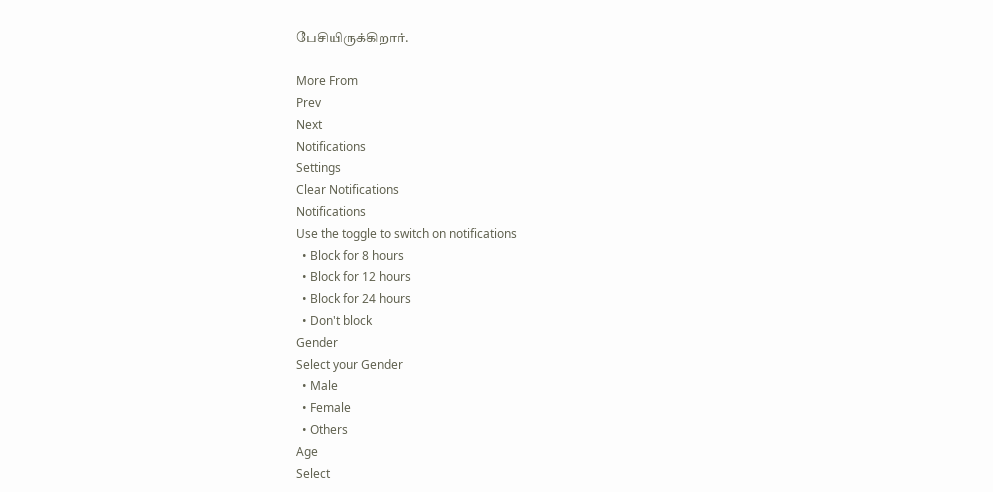பேசியிருக்கிறார்.

More From
Prev
Next
Notifications
Settings
Clear Notifications
Notifications
Use the toggle to switch on notifications
  • Block for 8 hours
  • Block for 12 hours
  • Block for 24 hours
  • Don't block
Gender
Select your Gender
  • Male
  • Female
  • Others
Age
Select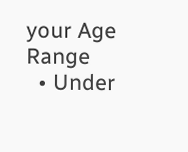your Age Range
  • Under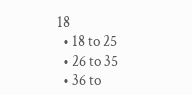18
  • 18 to 25
  • 26 to 35
  • 36 to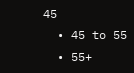45
  • 45 to 55
  • 55+